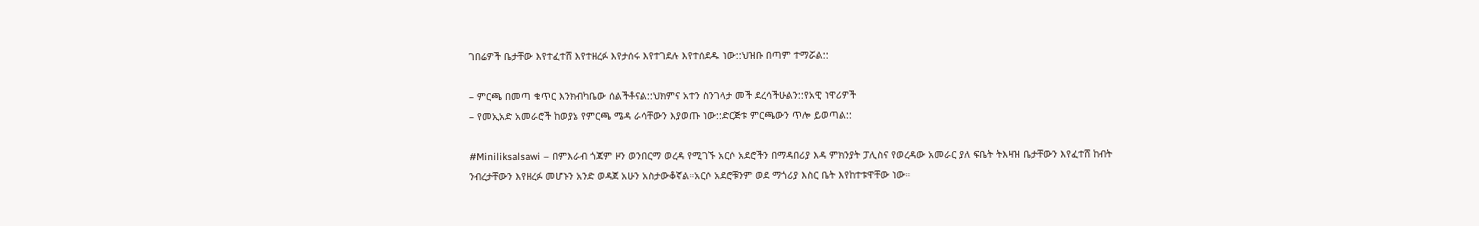ገበሬዎች ቤታቸው እየተፈተሸ እየተዘረፉ እየታሰሩ እየተገደሉ እየተሰደዱ ነው::ህዝቡ በጣም ተማሯል::

– ምርጫ በመጣ ቁጥር እንክብካቤው ሰልችቶናል::ህክምና አተን ስንገላታ መች ደረሳችሁልን::የአዊ ነዋሪዎች
– የመኢአድ አመራሮች ከወያኔ የምርጫ ሜዳ ራሳቸውን እያወጡ ነው::ድርጅቱ ምርጫውን ጥሎ ይወጣል::

#Miniliksalsawi – በምእራብ ጎጃም ዞን ወንበርማ ወረዳ የሚገኙ አርሶ አደሮችን በማዳበሪያ እዳ ምክንያት ፓሊስና የወረዳው አመራር ያለ ፍቤት ትእዛዝ ቤታቸውን እየፈተሸ ከብት ንብረታቸውን እየዘረፉ መሆኑን አንድ ወዳጀ አሁን አስታውቆኛል።አርሶ አደሮቹንም ወደ ማጎሪያ እስር ቤት እየከተቱዋቸው ነው።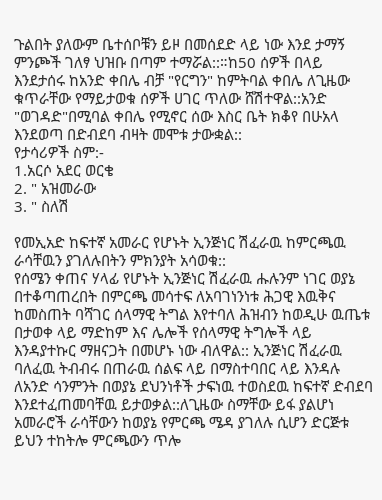ጉልበት ያለውም ቤተሰቦቹን ይዞ በመሰደድ ላይ ነው እንደ ታማኝ ምንጮች ገለፃ ህዝቡ በጣም ተማሯል::።ከ50 ሰዎች በላይ እንደታሰሩ ከአንድ ቀበሌ ብቻ "የርግን" ከምትባል ቀበሌ ለጊዜው ቁጥራቸው የማይታወቁ ሰዎች ሀገር ጥለው ሸሽተዋል::አንድ "ወገዳድ"በሚባል ቀበሌ የሚኖር ሰው እስር ቤት ክቆየ በሁአላ እንደወጣ በድብደባ ብዛት መሞቱ ታውቋል::
የታሳሪዎች ስም:-
1.አርሶ አደር ወርቄ
2. " አዝመራው
3. " ስለሽ

የመኢአድ ከፍተኛ አመራር የሆኑት ኢንጅነር ሽፈራዉ ከምርጫዉ ራሳቸዉን ያገለሉበትን ምክንያት አሳወቁ::
የሰሜን ቀጠና ሃላፊ የሆኑት ኢንጅነር ሽፈራዉ ሑሉንም ነገር ወያኔ በተቆጣጠረበት በምርጫ መሳተፍ ለአባገነንነቱ ሕጋዊ እዉቅና ከመስጠት ባሻገር ሰላማዊ ትግል እየተባለ ሕዝብን ከወዲሁ ዉጤቱ በታወቀ ላይ ማድከም እና ሌሎች የሰላማዊ ትግሎች ላይ እንዳያተኩር ማዘናጋት በመሆኑ ነው ብለዋል:: ኢንጅነር ሽፈራዉ ባለፈዉ ትብብሩ በጠራዉ ሰልፍ ላይ በማስተባበር ላይ እንዳሉ ለአንድ ሳንምንት በወያኔ ደህንነቶች ታፍነዉ ተወስደዉ ከፍተኛ ድብደባ እንደተፈጠመባቸዉ ይታወቃል::ለጊዜው ስማቸው ይፋ ያልሆነ አመራሮች ራሳቸውን ከወያኔ የምርጫ ሜዳ ያገለሉ ሲሆን ድርጅቱ ይህን ተከትሎ ምርጫውን ጥሎ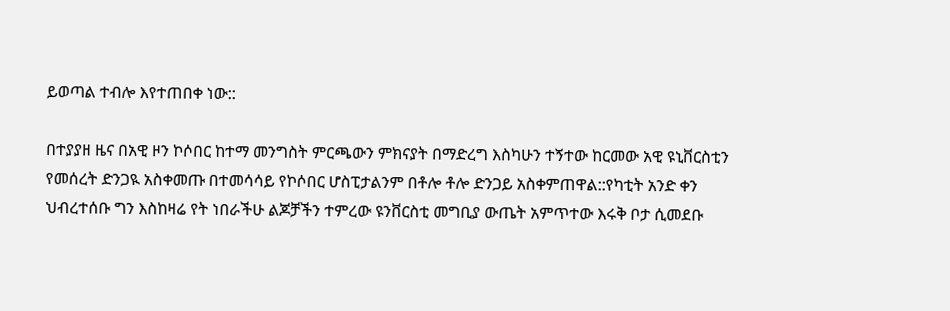ይወጣል ተብሎ እየተጠበቀ ነው::

በተያያዘ ዜና በአዊ ዞን ኮሶበር ከተማ መንግስት ምርጫውን ምክናያት በማድረግ እስካሁን ተኝተው ከርመው አዊ ዩኒቨርስቲን የመሰረት ድንጋዪ አስቀመጡ በተመሳሳይ የኮሶበር ሆስፒታልንም በቶሎ ቶሎ ድንጋይ አስቀምጠዋል::የካቲት አንድ ቀን ህብረተሰቡ ግን እስከዛሬ የት ነበራችሁ ልጆቻችን ተምረው ዩንቨርስቲ መግቢያ ውጤት አምጥተው እሩቅ ቦታ ሲመደቡ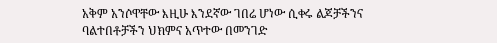አቅም አንሶዋቸው እዚሁ እንደኛው ገበሬ ሆነው ሲቀሩ ልጆቻችንና ባልተበቶቻችን ህክምና አጥተው በመንገድ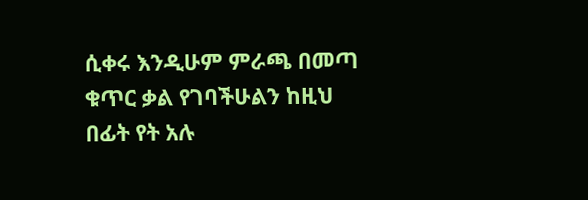ሲቀሩ እንዲሁም ምራጫ በመጣ ቁጥር ቃል የገባችሁልን ከዚህ በፊት የት አሉ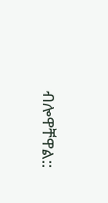ብሎዋቸዋል::